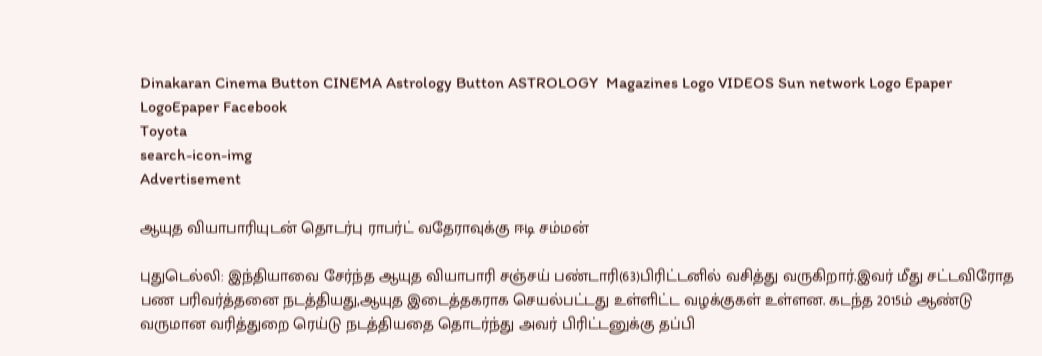Dinakaran Cinema Button CINEMA Astrology Button ASTROLOGY  Magazines Logo VIDEOS Sun network Logo Epaper LogoEpaper Facebook
Toyota
search-icon-img
Advertisement

ஆயுத வியாபாரியுடன் தொடர்பு ராபர்ட் வதேராவுக்கு ஈடி சம்மன்

புதுடெல்லி: இந்தியாவை சேர்ந்த ஆயுத வியாபாரி சஞ்சய் பண்டாரி(63)பிரிட்டனில் வசித்து வருகிறார்.இவர் மீது சட்டவிரோத பண பரிவர்த்தனை நடத்தியது,ஆயுத இடைத்தகராக செயல்பட்டது உள்ளிட்ட வழக்குகள் உள்ளன. கடந்த 2015ம் ஆண்டு வருமான வரித்துறை ரெய்டு நடத்தியதை தொடர்ந்து அவர் பிரிட்டனுக்கு தப்பி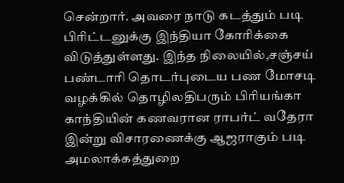சென்றார். அவரை நாடு கடத்தும் படி பிரிட்டனுக்கு இந்தியா கோரிக்கை விடுத்துள்ளது. இந்த நிலையில்,சஞ்சய் பண்டாரி தொடர்புடைய பண மோசடி வழக்கில் தொழிலதிபரும் பிரியங்கா காந்தியின் கணவரான ராபர்ட் வதேரா இன்று விசாரணைக்கு ஆஜராகும் படி அமலாக்கத்துறை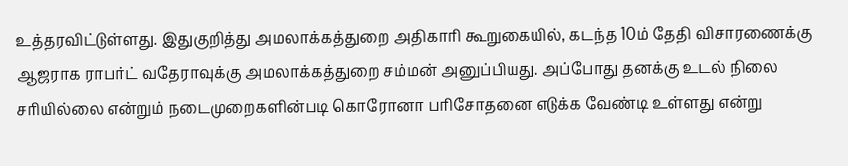உத்தரவிட்டுள்ளது. இதுகுறித்து அமலாக்கத்துறை அதிகாரி கூறுகையில், கடந்த 10ம் தேதி விசாரணைக்கு ஆஜராக ராபர்ட் வதேராவுக்கு அமலாக்கத்துறை சம்மன் அனுப்பியது. அப்போது தனக்கு உடல் நிலை சரியில்லை என்றும் நடைமுறைகளின்படி கொரோனா பரிசோதனை எடுக்க வேண்டி உள்ளது என்று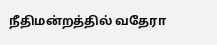நீதிமன்றத்தில் வதேரா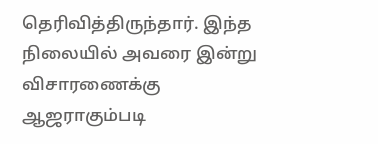தெரிவித்திருந்தார். இந்த நிலையில் அவரை இன்று விசாரணைக்கு ஆஜராகும்படி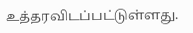உத்தரவிடப்பட்டுள்ளது.